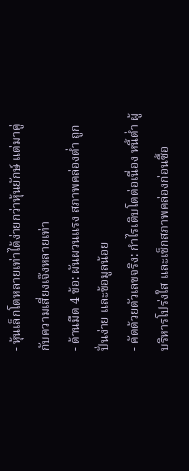- หุ้นเล็กโตหลายเท่าได้ง่ายกว่าหุ้นยักษ์ แต่มาคู่กับความเสี่ยงเจ๊งหลายเท่า
- ด้านมืด 4 ข้อ: ผันผวนแรง สภาพคล่องต่ำ ถูกปั่นง่าย และข้อมูลน้อย
- คัดด้วยตัวเลขจริง: กำไรเติบโตต่อเนื่อง หนี้ต่ำ ผู้บริหารโปร่งใส และเช็กสภาพคล่องก่อนซื้อ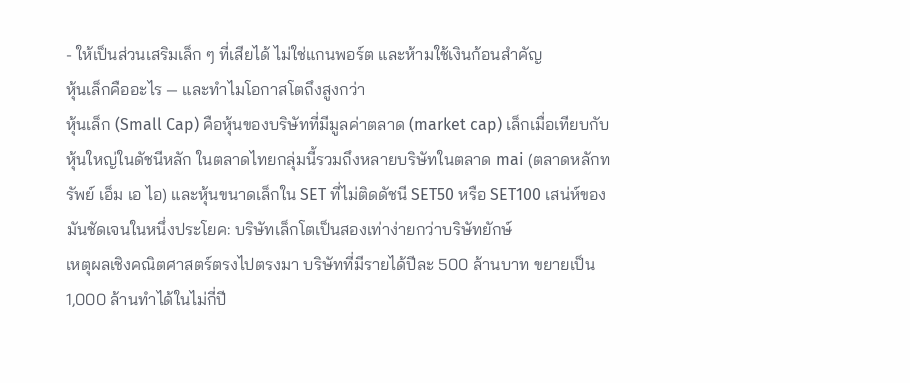- ให้เป็นส่วนเสริมเล็ก ๆ ที่เสียได้ ไม่ใช่แกนพอร์ต และห้ามใช้เงินก้อนสำคัญ
หุ้นเล็กคืออะไร — และทำไมโอกาสโตถึงสูงกว่า
หุ้นเล็ก (Small Cap) คือหุ้นของบริษัทที่มีมูลค่าตลาด (market cap) เล็กเมื่อเทียบกับหุ้นใหญ่ในดัชนีหลัก ในตลาดไทยกลุ่มนี้รวมถึงหลายบริษัทในตลาด mai (ตลาดหลักทรัพย์ เอ็ม เอ ไอ) และหุ้นขนาดเล็กใน SET ที่ไม่ติดดัชนี SET50 หรือ SET100 เสน่ห์ของมันชัดเจนในหนึ่งประโยค: บริษัทเล็กโตเป็นสองเท่าง่ายกว่าบริษัทยักษ์
เหตุผลเชิงคณิตศาสตร์ตรงไปตรงมา บริษัทที่มีรายได้ปีละ 500 ล้านบาท ขยายเป็น 1,000 ล้านทำได้ในไม่กี่ปี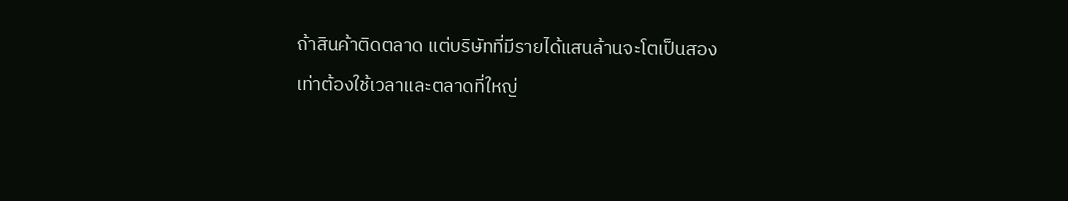ถ้าสินค้าติดตลาด แต่บริษัทที่มีรายได้แสนล้านจะโตเป็นสองเท่าต้องใช้เวลาและตลาดที่ใหญ่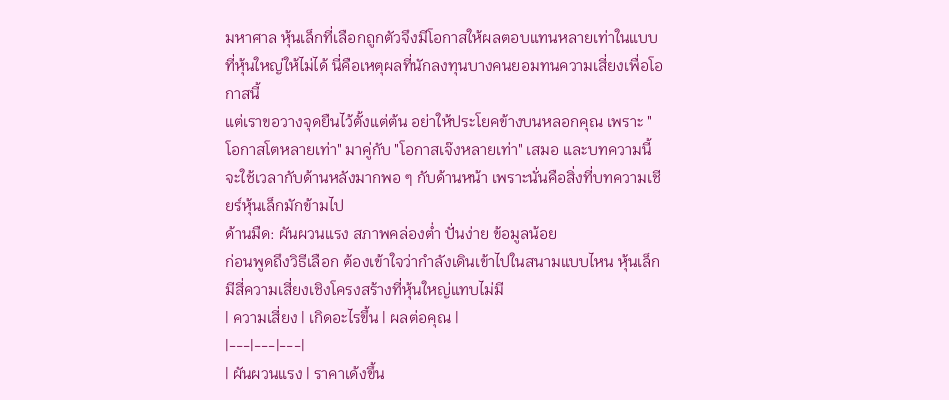มหาศาล หุ้นเล็กที่เลือกถูกตัวจึงมีโอกาสให้ผลตอบแทนหลายเท่าในแบบที่หุ้นใหญ่ให้ไม่ได้ นี่คือเหตุผลที่นักลงทุนบางคนยอมทนความเสี่ยงเพื่อโอกาสนี้
แต่เราขอวางจุดยืนไว้ตั้งแต่ต้น อย่าให้ประโยคข้างบนหลอกคุณ เพราะ "โอกาสโตหลายเท่า" มาคู่กับ "โอกาสเจ๊งหลายเท่า" เสมอ และบทความนี้จะใช้เวลากับด้านหลังมากพอ ๆ กับด้านหน้า เพราะนั่นคือสิ่งที่บทความเชียร์หุ้นเล็กมักข้ามไป
ด้านมืด: ผันผวนแรง สภาพคล่องต่ำ ปั่นง่าย ข้อมูลน้อย
ก่อนพูดถึงวิธีเลือก ต้องเข้าใจว่ากำลังเดินเข้าไปในสนามแบบไหน หุ้นเล็กมีสี่ความเสี่ยงเชิงโครงสร้างที่หุ้นใหญ่แทบไม่มี
| ความเสี่ยง | เกิดอะไรขึ้น | ผลต่อคุณ |
|---|---|---|
| ผันผวนแรง | ราคาเด้งขึ้น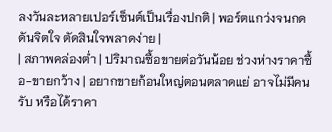ลงวันละหลายเปอร์เซ็นต์เป็นเรื่องปกติ | พอร์ตแกว่งจนกดดันจิตใจ ตัดสินใจพลาดง่าย |
| สภาพคล่องต่ำ | ปริมาณซื้อขายต่อวันน้อย ช่วงห่างราคาซื้อ-ขายกว้าง | อยากขายก้อนใหญ่ตอนตลาดแย่ อาจไม่มีคนรับ หรือได้ราคา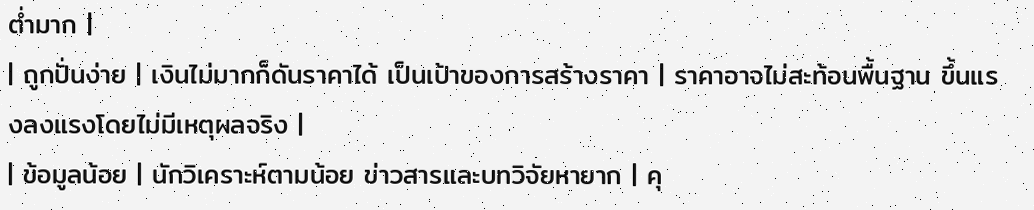ต่ำมาก |
| ถูกปั่นง่าย | เงินไม่มากก็ดันราคาได้ เป็นเป้าของการสร้างราคา | ราคาอาจไม่สะท้อนพื้นฐาน ขึ้นแรงลงแรงโดยไม่มีเหตุผลจริง |
| ข้อมูลน้อย | นักวิเคราะห์ตามน้อย ข่าวสารและบทวิจัยหายาก | คุ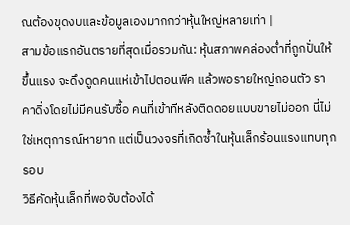ณต้องขุดงบและข้อมูลเองมากกว่าหุ้นใหญ่หลายเท่า |
สามข้อแรกอันตรายที่สุดเมื่อรวมกัน: หุ้นสภาพคล่องต่ำที่ถูกปั่นให้ขึ้นแรง จะดึงดูดคนแห่เข้าไปตอนพีค แล้วพอรายใหญ่ถอนตัว ราคาดิ่งโดยไม่มีคนรับซื้อ คนที่เข้าทีหลังติดดอยแบบขายไม่ออก นี่ไม่ใช่เหตุการณ์หายาก แต่เป็นวงจรที่เกิดซ้ำในหุ้นเล็กร้อนแรงแทบทุกรอบ
วิธีคัดหุ้นเล็กที่พอจับต้องได้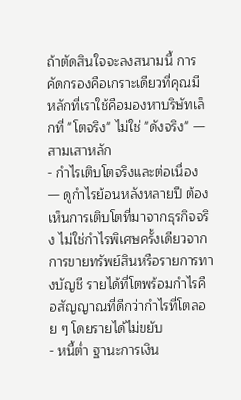ถ้าตัดสินใจจะลงสนามนี้ การคัดกรองคือเกราะเดียวที่คุณมี หลักที่เราใช้คือมองหาบริษัทเล็กที่ "โตจริง" ไม่ใช่ "ดังจริง" — สามเสาหลัก
- กำไรเติบโตจริงและต่อเนื่อง — ดูกำไรย้อนหลังหลายปี ต้องเห็นการเติบโตที่มาจากธุรกิจจริง ไม่ใช่กำไรพิเศษครั้งเดียวจากการขายทรัพย์สินหรือรายการทางบัญชี รายได้ที่โตพร้อมกำไรคือสัญญาณที่ดีกว่ากำไรที่โตลอย ๆ โดยรายได้ไม่ขยับ
- หนี้ต่ำ ฐานะการเงิน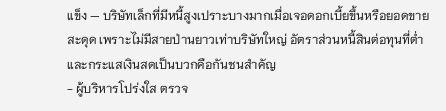แข็ง — บริษัทเล็กที่มีหนี้สูงเปราะบางมากเมื่อเจอดอกเบี้ยขึ้นหรือยอดขายสะดุด เพราะไม่มีสายป่านยาวเท่าบริษัทใหญ่ อัตราส่วนหนี้สินต่อทุนที่ต่ำและกระแสเงินสดเป็นบวกคือกันชนสำคัญ
- ผู้บริหารโปร่งใส ตรวจ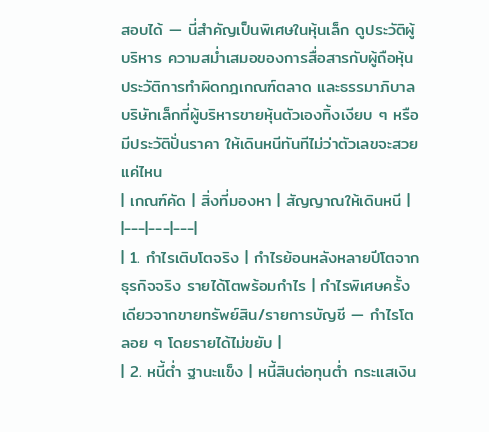สอบได้ — นี่สำคัญเป็นพิเศษในหุ้นเล็ก ดูประวัติผู้บริหาร ความสม่ำเสมอของการสื่อสารกับผู้ถือหุ้น ประวัติการทำผิดกฎเกณฑ์ตลาด และธรรมาภิบาล บริษัทเล็กที่ผู้บริหารขายหุ้นตัวเองทิ้งเงียบ ๆ หรือมีประวัติปั่นราคา ให้เดินหนีทันทีไม่ว่าตัวเลขจะสวยแค่ไหน
| เกณฑ์คัด | สิ่งที่มองหา | สัญญาณให้เดินหนี |
|---|---|---|
| 1. กำไรเติบโตจริง | กำไรย้อนหลังหลายปีโตจากธุรกิจจริง รายได้โตพร้อมกำไร | กำไรพิเศษครั้งเดียวจากขายทรัพย์สิน/รายการบัญชี — กำไรโตลอย ๆ โดยรายได้ไม่ขยับ |
| 2. หนี้ต่ำ ฐานะแข็ง | หนี้สินต่อทุนต่ำ กระแสเงิน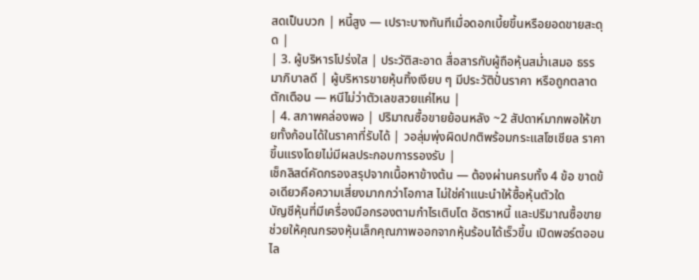สดเป็นบวก | หนี้สูง — เปราะบางทันทีเมื่อดอกเบี้ยขึ้นหรือยอดขายสะดุด |
| 3. ผู้บริหารโปร่งใส | ประวัติสะอาด สื่อสารกับผู้ถือหุ้นสม่ำเสมอ ธรรมาภิบาลดี | ผู้บริหารขายหุ้นทิ้งเงียบ ๆ มีประวัติปั่นราคา หรือถูกตลาดตักเตือน — หนีไม่ว่าตัวเลขสวยแค่ไหน |
| 4. สภาพคล่องพอ | ปริมาณซื้อขายย้อนหลัง ~2 สัปดาห์มากพอให้ขายทั้งก้อนได้ในราคาที่รับได้ | วอลุ่มพุ่งผิดปกติพร้อมกระแสโซเชียล ราคาขึ้นแรงโดยไม่มีผลประกอบการรองรับ |
เช็กลิสต์คัดกรองสรุปจากเนื้อหาข้างต้น — ต้องผ่านครบทั้ง 4 ข้อ ขาดข้อเดียวคือความเสี่ยงมากกว่าโอกาส ไม่ใช่คำแนะนำให้ซื้อหุ้นตัวใด
บัญชีหุ้นที่มีเครื่องมือกรองตามกำไรเติบโต อัตราหนี้ และปริมาณซื้อขาย ช่วยให้คุณกรองหุ้นเล็กคุณภาพออกจากหุ้นร้อนได้เร็วขึ้น เปิดพอร์ตออนไล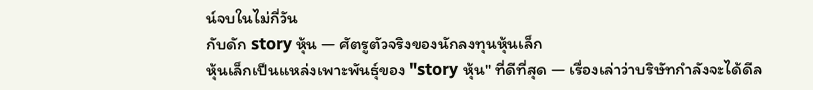น์จบในไม่กี่วัน
กับดัก story หุ้น — ศัตรูตัวจริงของนักลงทุนหุ้นเล็ก
หุ้นเล็กเป็นแหล่งเพาะพันธุ์ของ "story หุ้น" ที่ดีที่สุด — เรื่องเล่าว่าบริษัทกำลังจะได้ดีล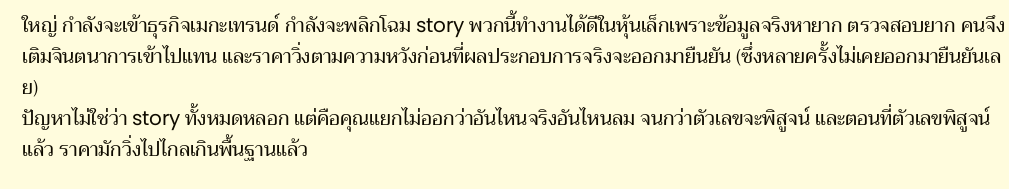ใหญ่ กำลังจะเข้าธุรกิจเมกะเทรนด์ กำลังจะพลิกโฉม story พวกนี้ทำงานได้ดีในหุ้นเล็กเพราะข้อมูลจริงหายาก ตรวจสอบยาก คนจึงเติมจินตนาการเข้าไปแทน และราคาวิ่งตามความหวังก่อนที่ผลประกอบการจริงจะออกมายืนยัน (ซึ่งหลายครั้งไม่เคยออกมายืนยันเลย)
ปัญหาไม่ใช่ว่า story ทั้งหมดหลอก แต่คือคุณแยกไม่ออกว่าอันไหนจริงอันไหนลม จนกว่าตัวเลขจะพิสูจน์ และตอนที่ตัวเลขพิสูจน์แล้ว ราคามักวิ่งไปไกลเกินพื้นฐานแล้ว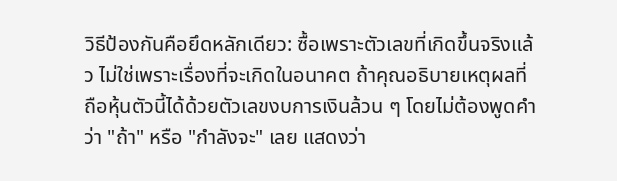วิธีป้องกันคือยึดหลักเดียว: ซื้อเพราะตัวเลขที่เกิดขึ้นจริงแล้ว ไม่ใช่เพราะเรื่องที่จะเกิดในอนาคต ถ้าคุณอธิบายเหตุผลที่ถือหุ้นตัวนี้ได้ด้วยตัวเลขงบการเงินล้วน ๆ โดยไม่ต้องพูดคำว่า "ถ้า" หรือ "กำลังจะ" เลย แสดงว่า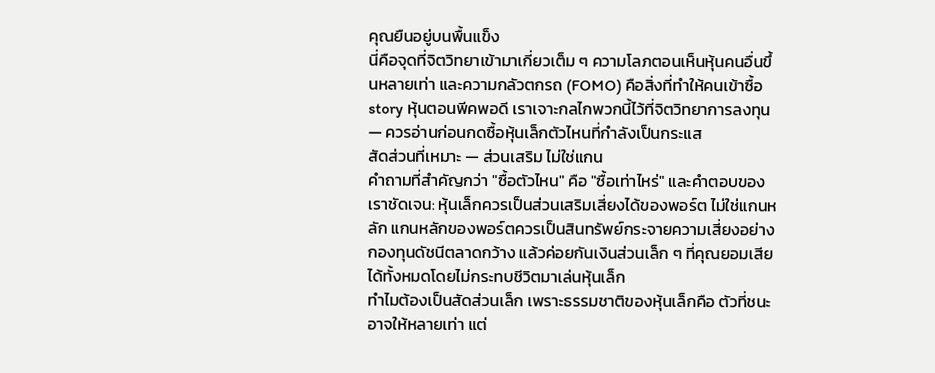คุณยืนอยู่บนพื้นแข็ง
นี่คือจุดที่จิตวิทยาเข้ามาเกี่ยวเต็ม ๆ ความโลภตอนเห็นหุ้นคนอื่นขึ้นหลายเท่า และความกลัวตกรถ (FOMO) คือสิ่งที่ทำให้คนเข้าซื้อ story หุ้นตอนพีคพอดี เราเจาะกลไกพวกนี้ไว้ที่จิตวิทยาการลงทุน — ควรอ่านก่อนกดซื้อหุ้นเล็กตัวไหนที่กำลังเป็นกระแส
สัดส่วนที่เหมาะ — ส่วนเสริม ไม่ใช่แกน
คำถามที่สำคัญกว่า "ซื้อตัวไหน" คือ "ซื้อเท่าไหร่" และคำตอบของเราชัดเจน: หุ้นเล็กควรเป็นส่วนเสริมเสี่ยงได้ของพอร์ต ไม่ใช่แกนหลัก แกนหลักของพอร์ตควรเป็นสินทรัพย์กระจายความเสี่ยงอย่างกองทุนดัชนีตลาดกว้าง แล้วค่อยกันเงินส่วนเล็ก ๆ ที่คุณยอมเสียได้ทั้งหมดโดยไม่กระทบชีวิตมาเล่นหุ้นเล็ก
ทำไมต้องเป็นสัดส่วนเล็ก เพราะธรรมชาติของหุ้นเล็กคือ ตัวที่ชนะอาจให้หลายเท่า แต่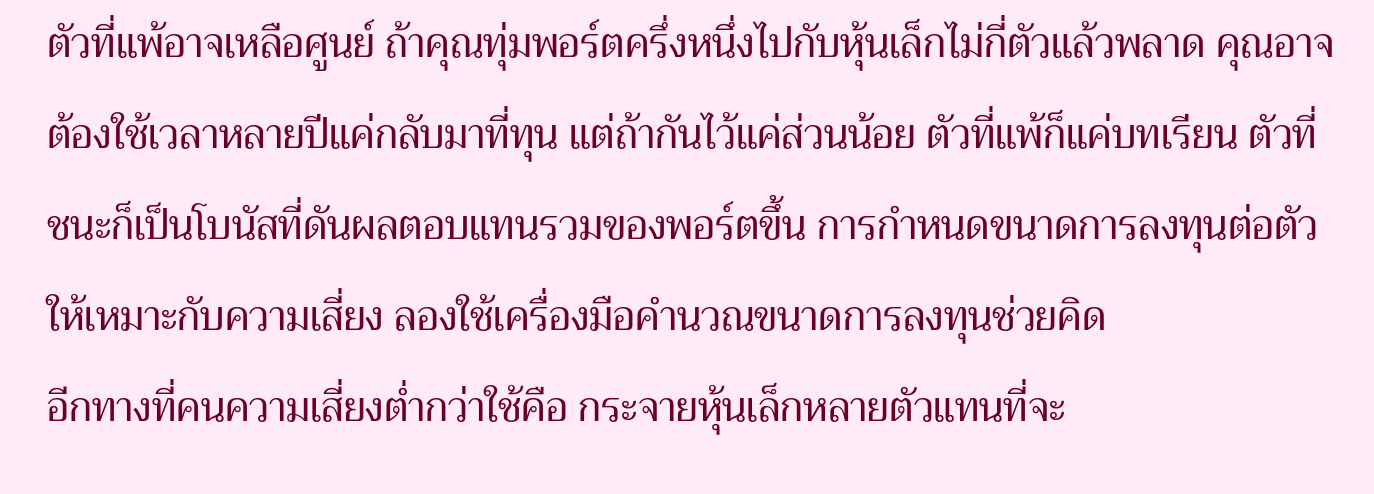ตัวที่แพ้อาจเหลือศูนย์ ถ้าคุณทุ่มพอร์ตครึ่งหนึ่งไปกับหุ้นเล็กไม่กี่ตัวแล้วพลาด คุณอาจต้องใช้เวลาหลายปีแค่กลับมาที่ทุน แต่ถ้ากันไว้แค่ส่วนน้อย ตัวที่แพ้ก็แค่บทเรียน ตัวที่ชนะก็เป็นโบนัสที่ดันผลตอบแทนรวมของพอร์ตขึ้น การกำหนดขนาดการลงทุนต่อตัวให้เหมาะกับความเสี่ยง ลองใช้เครื่องมือคำนวณขนาดการลงทุนช่วยคิด
อีกทางที่คนความเสี่ยงต่ำกว่าใช้คือ กระจายหุ้นเล็กหลายตัวแทนที่จะ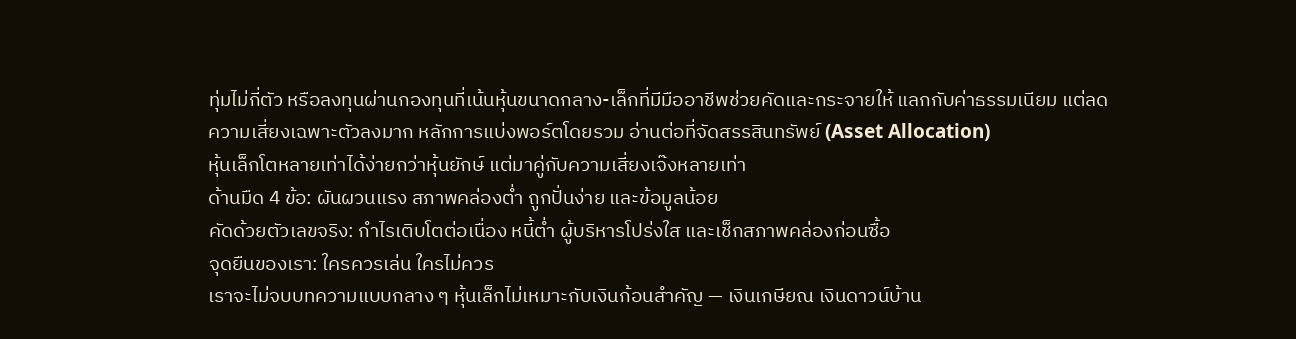ทุ่มไม่กี่ตัว หรือลงทุนผ่านกองทุนที่เน้นหุ้นขนาดกลาง-เล็กที่มีมืออาชีพช่วยคัดและกระจายให้ แลกกับค่าธรรมเนียม แต่ลดความเสี่ยงเฉพาะตัวลงมาก หลักการแบ่งพอร์ตโดยรวม อ่านต่อที่จัดสรรสินทรัพย์ (Asset Allocation)
หุ้นเล็กโตหลายเท่าได้ง่ายกว่าหุ้นยักษ์ แต่มาคู่กับความเสี่ยงเจ๊งหลายเท่า
ด้านมืด 4 ข้อ: ผันผวนแรง สภาพคล่องต่ำ ถูกปั่นง่าย และข้อมูลน้อย
คัดด้วยตัวเลขจริง: กำไรเติบโตต่อเนื่อง หนี้ต่ำ ผู้บริหารโปร่งใส และเช็กสภาพคล่องก่อนซื้อ
จุดยืนของเรา: ใครควรเล่น ใครไม่ควร
เราจะไม่จบบทความแบบกลาง ๆ หุ้นเล็กไม่เหมาะกับเงินก้อนสำคัญ — เงินเกษียณ เงินดาวน์บ้าน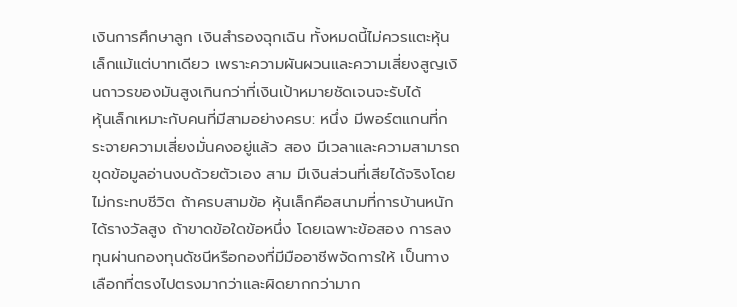เงินการศึกษาลูก เงินสำรองฉุกเฉิน ทั้งหมดนี้ไม่ควรแตะหุ้นเล็กแม้แต่บาทเดียว เพราะความผันผวนและความเสี่ยงสูญเงินถาวรของมันสูงเกินกว่าที่เงินเป้าหมายชัดเจนจะรับได้
หุ้นเล็กเหมาะกับคนที่มีสามอย่างครบ: หนึ่ง มีพอร์ตแกนที่กระจายความเสี่ยงมั่นคงอยู่แล้ว สอง มีเวลาและความสามารถขุดข้อมูลอ่านงบด้วยตัวเอง สาม มีเงินส่วนที่เสียได้จริงโดยไม่กระทบชีวิต ถ้าครบสามข้อ หุ้นเล็กคือสนามที่การบ้านหนักได้รางวัลสูง ถ้าขาดข้อใดข้อหนึ่ง โดยเฉพาะข้อสอง การลงทุนผ่านกองทุนดัชนีหรือกองที่มีมืออาชีพจัดการให้ เป็นทางเลือกที่ตรงไปตรงมากว่าและผิดยากกว่ามาก